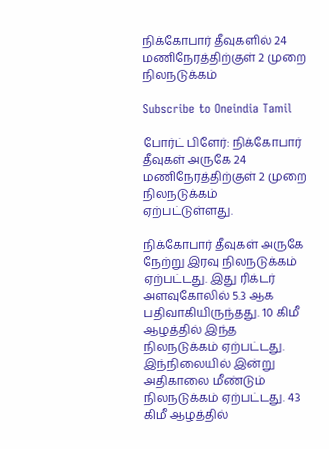நிக்கோபார் தீவுகளில் 24 மணிநேரத்திற்குள் 2 முறை நிலநடுக்கம்

Subscribe to Oneindia Tamil

போர்ட் பிளேர்: நிக்கோபார் தீவுகள் அருகே 24 மணிநேரத்திற்குள் 2 முறை நிலநடுக்கம் ஏற்பட்டுள்ளது.

நிக்கோபார் தீவுகள் அருகே நேற்று இரவு நிலநடுக்கம் ஏற்பட்டது. இது ரிக்டர் அளவுகோலில் 5.3 ஆக பதிவாகியிருந்தது. 10 கிமீ ஆழத்தில் இந்த நிலநடுக்கம் ஏற்பட்டது. இந்நிலையில் இன்று அதிகாலை மீண்டும் நிலநடுக்கம் ஏற்பட்டது. 43 கிமீ ஆழத்தில்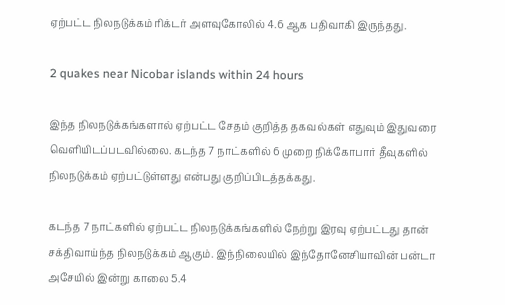ஏற்பட்ட நிலநடுக்கம் ரிக்டர் அளவுகோலில் 4.6 ஆக பதிவாகி இருந்தது.

2 quakes near Nicobar islands within 24 hours

இந்த நிலநடுக்கங்களால் ஏற்பட்ட சேதம் குறித்த தகவல்கள் எதுவும் இதுவரை வெளியிடப்படவில்லை. கடந்த 7 நாட்களில் 6 முறை நிக்கோபார் தீவுகளில் நிலநடுக்கம் ஏற்பட்டுள்ளது என்பது குறிப்பிடத்தக்கது.

கடந்த 7 நாட்களில் ஏற்பட்ட நிலநடுக்கங்களில் நேற்று இரவு ஏற்பட்டது தான் சக்திவாய்ந்த நிலநடுக்கம் ஆகும். இந்நிலையில் இந்தோனேசியாவின் பன்டா அசேயில் இன்று காலை 5.4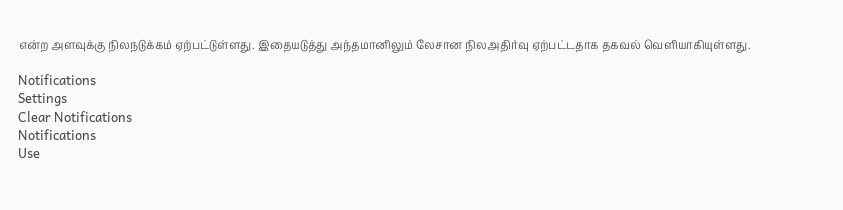என்ற அளவுக்கு நிலநடுக்கம் ஏற்பட்டுள்ளது. இதையடுத்து அந்தமானிலும் லேசான நிலஅதிர்வு ஏற்பட்டதாக தகவல் வெளியாகியுள்ளது.

Notifications
Settings
Clear Notifications
Notifications
Use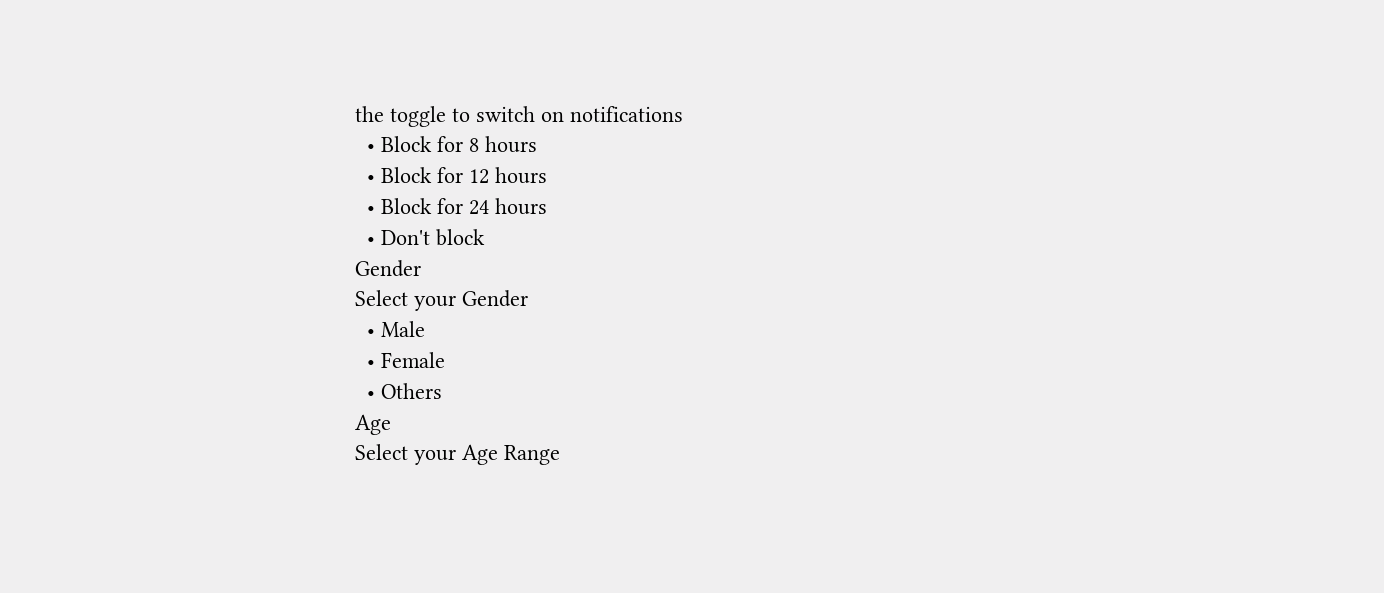the toggle to switch on notifications
  • Block for 8 hours
  • Block for 12 hours
  • Block for 24 hours
  • Don't block
Gender
Select your Gender
  • Male
  • Female
  • Others
Age
Select your Age Range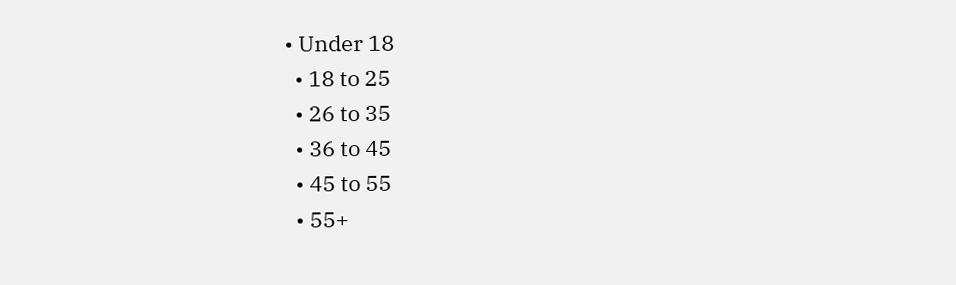• Under 18
  • 18 to 25
  • 26 to 35
  • 36 to 45
  • 45 to 55
  • 55+